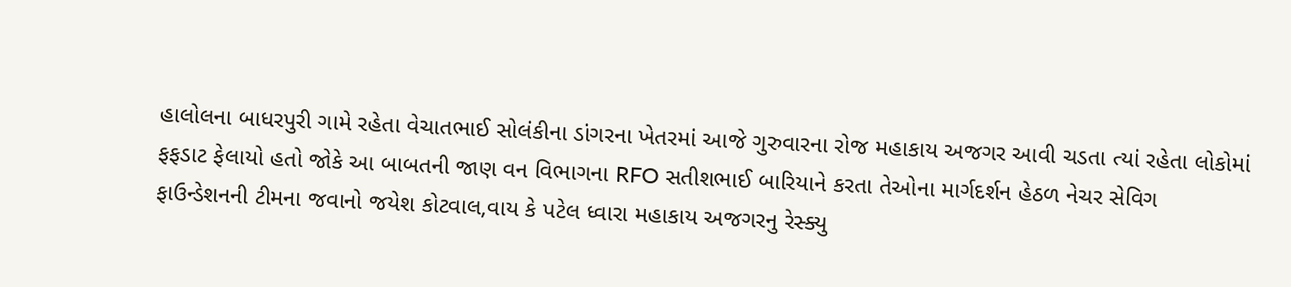હાલોલના બાધરપુરી ગામે રહેતા વેચાતભાઈ સોલંકીના ડાંગરના ખેતરમાં આજે ગુરુવારના રોજ મહાકાય અજગર આવી ચડતા ત્યાં રહેતા લોકોમાં ફફડાટ ફેલાયો હતો જોકે આ બાબતની જાણ વન વિભાગના RFO સતીશભાઈ બારિયાને કરતા તેઓના માર્ગદર્શન હેઠળ નેચર સેવિગ ફાઉન્ડેશનની ટીમના જવાનો જયેશ કોટવાલ,વાય કે પટેલ ધ્વારા મહાકાય અજગરનુ રેસ્ક્યુ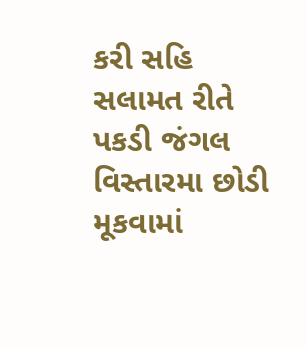કરી સહિ સલામત રીતે પકડી જંગલ વિસ્તારમા છોડી મૂકવામાં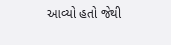આવ્યો હતો જેથી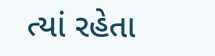ત્યાં રહેતા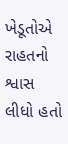ખેડૂતોએ રાહતનો શ્વાસ લીધો હતો